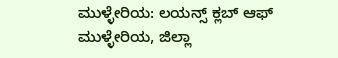ಮುಳ್ಳೇರಿಯ: ಲಯನ್ಸ್ ಕ್ಲಬ್ ಆಫ್ ಮುಳ್ಳೇರಿಯ, ಜಿಲ್ಲಾ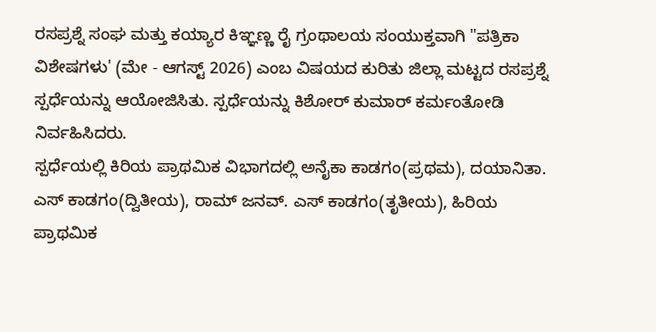ರಸಪ್ರಶ್ನೆ ಸಂಘ ಮತ್ತು ಕಯ್ಯಾರ ಕಿಞ್ಞಣ್ಣ ರೈ ಗ್ರಂಥಾಲಯ ಸಂಯುಕ್ತವಾಗಿ "ಪತ್ರಿಕಾ ವಿಶೇಷಗಳು' (ಮೇ - ಆಗಸ್ಟ್ 2026) ಎಂಬ ವಿಷಯದ ಕುರಿತು ಜಿಲ್ಲಾ ಮಟ್ಟದ ರಸಪ್ರಶ್ನೆ ಸ್ಪರ್ಧೆಯನ್ನು ಆಯೋಜಿಸಿತು. ಸ್ಪರ್ಧೆಯನ್ನು ಕಿಶೋರ್ ಕುಮಾರ್ ಕರ್ಮಂತೋಡಿ ನಿರ್ವಹಿಸಿದರು.
ಸ್ಪರ್ಧೆಯಲ್ಲಿ ಕಿರಿಯ ಪ್ರಾಥಮಿಕ ವಿಭಾಗದಲ್ಲಿ ಅನೈಕಾ ಕಾಡಗಂ(ಪ್ರಥಮ), ದಯಾನಿತಾ. ಎಸ್ ಕಾಡಗಂ(ದ್ವಿತೀಯ), ರಾಮ್ ಜನವ್. ಎಸ್ ಕಾಡಗಂ(ತೃತೀಯ), ಹಿರಿಯ ಪ್ರಾಥಮಿಕ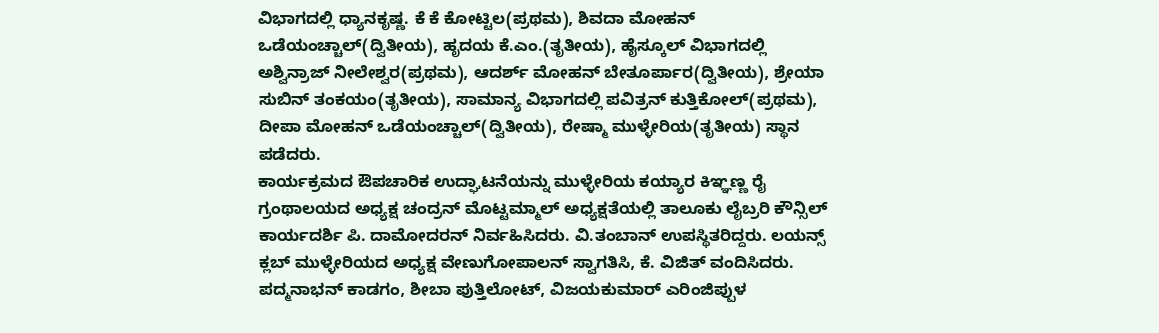ವಿಭಾಗದಲ್ಲಿ ಧ್ಯಾನಕೃಷ್ಣ. ಕೆ ಕೆ ಕೋಟ್ಟಿಲ(ಪ್ರಥಮ), ಶಿವದಾ ಮೋಹನ್ ಒಡೆಯಂಚ್ಚಾಲ್(ದ್ವಿತೀಯ), ಹೃದಯ ಕೆ.ಎಂ.(ತೃತೀಯ), ಹೈಸ್ಕೂಲ್ ವಿಭಾಗದಲ್ಲಿ ಅಶ್ವಿನ್ರಾಜ್ ನೀಲೇಶ್ವರ(ಪ್ರಥಮ), ಆದರ್ಶ್ ಮೋಹನ್ ಬೇತೂರ್ಪಾರ(ದ್ವಿತೀಯ), ಶ್ರೇಯಾ ಸುಬಿನ್ ತಂಕಯಂ(ತೃತೀಯ), ಸಾಮಾನ್ಯ ವಿಭಾಗದಲ್ಲಿ ಪವಿತ್ರನ್ ಕುತ್ತಿಕೋಲ್(ಪ್ರಥಮ), ದೀಪಾ ಮೋಹನ್ ಒಡೆಯಂಚ್ಚಾಲ್(ದ್ವಿತೀಯ), ರೇಷ್ಮಾ ಮುಳ್ಳೇರಿಯ(ತೃತೀಯ) ಸ್ಥಾನ ಪಡೆದರು.
ಕಾರ್ಯಕ್ರಮದ ಔಪಚಾರಿಕ ಉದ್ಘಾಟನೆಯನ್ನು ಮುಳ್ಳೇರಿಯ ಕಯ್ಯಾರ ಕಿಞ್ಞಣ್ಣ ರೈ ಗ್ರಂಥಾಲಯದ ಅಧ್ಯಕ್ಷ ಚಂದ್ರನ್ ಮೊಟ್ಟಮ್ಮಾಲ್ ಅಧ್ಯಕ್ಷತೆಯಲ್ಲಿ ತಾಲೂಕು ಲೈಬ್ರರಿ ಕೌನ್ಸಿಲ್ ಕಾರ್ಯದರ್ಶಿ ಪಿ. ದಾಮೋದರನ್ ನಿರ್ವಹಿಸಿದರು. ವಿ.ತಂಬಾನ್ ಉಪಸ್ಥಿತರಿದ್ದರು. ಲಯನ್ಸ್ ಕ್ಲಬ್ ಮುಳ್ಳೇರಿಯದ ಅಧ್ಯಕ್ಷ ವೇಣುಗೋಪಾಲನ್ ಸ್ವಾಗತಿಸಿ, ಕೆ. ವಿಜಿತ್ ವಂದಿಸಿದರು. ಪದ್ಮನಾಭನ್ ಕಾಡಗಂ, ಶೀಬಾ ಪುತ್ತಿಲೋಟ್, ವಿಜಯಕುಮಾರ್ ಎರಿಂಜಿಪ್ಪುಳ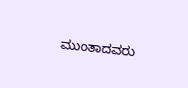ಮುಂತಾದವರು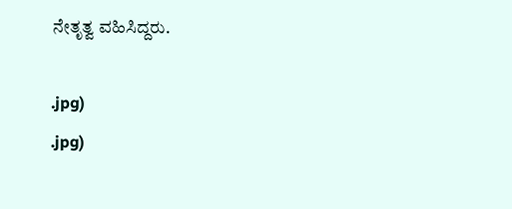ನೇತೃತ್ವ ವಹಿಸಿದ್ದರು.

.jpg)
.jpg)